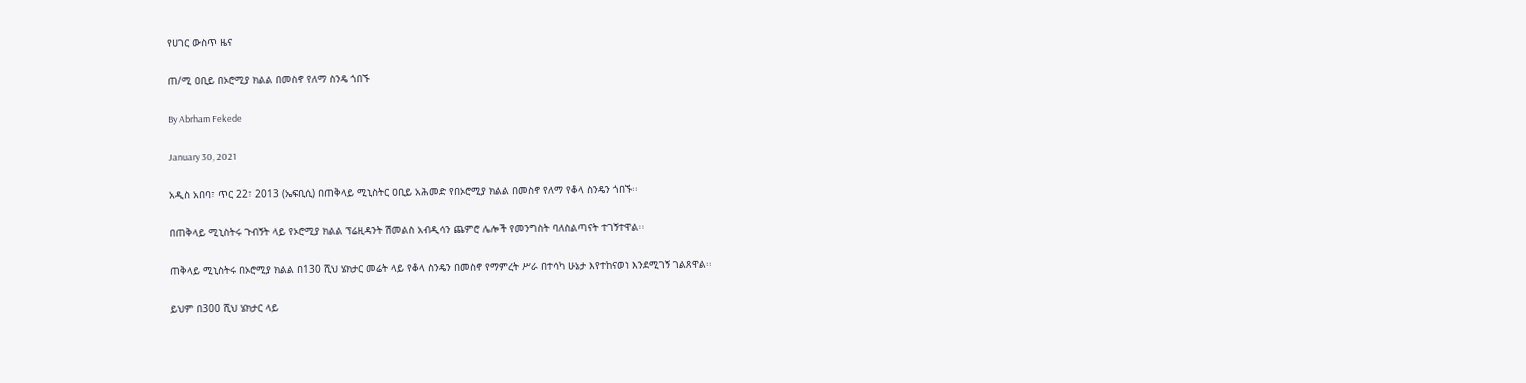የሀገር ውስጥ ዜና

ጠ/ሚ ዐቢይ በኦሮሚያ ክልል በመስኖ የለማ ስንዴ ጎበኙ

By Abrham Fekede

January 30, 2021

አዲስ አበባ፣ ጥር 22፣ 2013 (ኤፍቢሲ) በጠቅላይ ሚኒስትር ዐቢይ አሕመድ የበኦሮሚያ ክልል በመስኖ የለማ የቆላ ስንዴን ጎበኙ፡፡

በጠቅላይ ሚኒስትሩ ጉብኝት ላይ የኦሮሚያ ክልል ፕሬዚዳንት ሽመልስ አብዲሳን ጨምሮ ሌሎች የመንግስት ባለስልጣናት ተገኝተዋል፡፡

ጠቅላይ ሚኒስትሩ በኦሮሚያ ክልል በ130 ሺህ ሄክታር መሬት ላይ የቆላ ስንዴን በመስኖ የማምረት ሥራ በተሳካ ሁኔታ እየተከናወነ እንደሚገኝ ገልጸዋል፡፡

ይህም በ300 ሺህ ሄክታር ላይ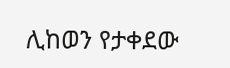ሊከወን የታቀደው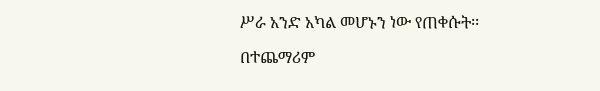ሥራ አንድ አካል መሆኑን ነው የጠቀሱት፡፡

በተጨማሪም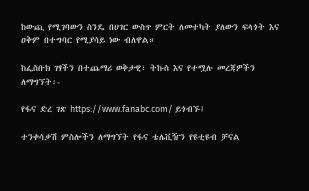ከውጪ የሚገባውን ስንዴ በሀገር ውስጥ ምርት ለመተካት ያለውን ፍላጎት እና ዐቅም በተግባር የሚያሳይ ነው ብለዋል።

ከፌስቡክ ገፃችን በተጨማሪ ወቅታዊ፣ ትኩስ እና የተሟሉ መረጃዎችን ለማግኘት፡-

የፋና ድረ ገጽ https://www.fanabc.com/ ይጎብኙ፤

ተንቀሳቃሽ ምስሎችን ለማግኘት የፋና ቴሌቪዥን የዩቲዩብ ቻናል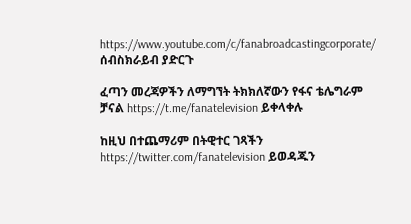https://www.youtube.com/c/fanabroadcastingcorporate/ ሰብስክራይብ ያድርጉ

ፈጣን መረጃዎችን ለማግኘት ትክክለኛውን የፋና ቴሌግራም ቻናል https://t.me/fanatelevision ይቀላቀሉ

ከዚህ በተጨማሪም በትዊተር ገጻችን https://twitter.com/fanatelevision ይወዳጁን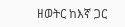ዘወትር ከእኛ ጋር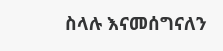ስላሉ እናመሰግናለን